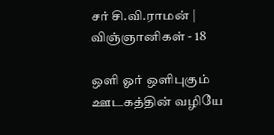சர் சி.வி.ராமன் | விஞ்ஞானிகள் - 18

ஒளி ஓர் ஒளிபுகும் ஊடகத்தின் வழியே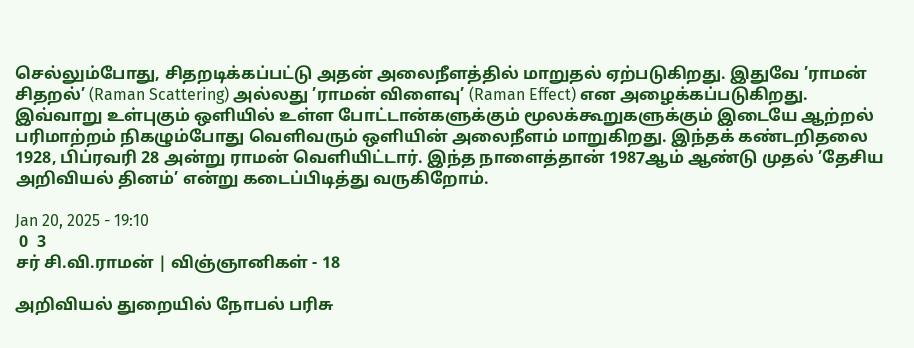செல்லும்போது, சிதறடிக்கப்பட்டு அதன் அலைநீளத்தில் மாறுதல் ஏற்படுகிறது. இதுவே ’ராமன் சிதறல்’ (Raman Scattering) அல்லது ’ராமன் விளைவு’ (Raman Effect) என அழைக்கப்படுகிறது. இவ்வாறு உள்புகும் ஒளியில் உள்ள போட்டான்களுக்கும் மூலக்கூறுகளுக்கும் இடையே ஆற்றல் பரிமாற்றம் நிகழும்போது வெளிவரும் ஒளியின் அலைநீளம் மாறுகிறது. இந்தக் கண்டறிதலை 1928, பிப்ரவரி 28 அன்று ராமன் வெளியிட்டார். இந்த நாளைத்தான் 1987ஆம் ஆண்டு முதல் ’தேசிய அறிவியல் தினம்’ என்று கடைப்பிடித்து வருகிறோம்.

Jan 20, 2025 - 19:10
 0  3
சர் சி.வி.ராமன் | விஞ்ஞானிகள் - 18

அறிவியல் துறையில் நோபல் பரிசு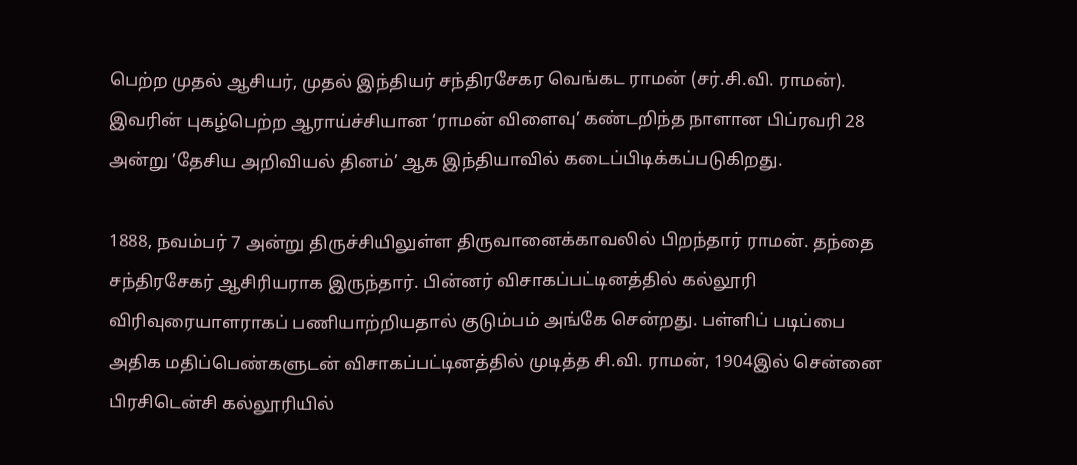பெற்ற முதல் ஆசியர், முதல் இந்தியர் சந்திரசேகர வெங்கட ராமன் (சர்.சி.வி. ராமன்). இவரின் புகழ்பெற்ற ஆராய்ச்சியான ‘ராமன் விளைவு’ கண்டறிந்த நாளான பிப்ரவரி 28 அன்று ’தேசிய அறிவியல் தினம்’ ஆக இந்தியாவில் கடைப்பிடிக்கப்படுகிறது.

1888, நவம்பர் 7 அன்று திருச்சியிலுள்ள திருவானைக்காவலில் பிறந்தார் ராமன். தந்தை சந்திரசேகர் ஆசிரியராக இருந்தார். பின்னர் விசாகப்பட்டினத்தில் கல்லூரி விரிவுரையாளராகப் பணியாற்றியதால் குடும்பம் அங்கே சென்றது. பள்ளிப் படிப்பை அதிக மதிப்பெண்களுடன் விசாகப்பட்டினத்தில் முடித்த சி.வி. ராமன், 1904இல் சென்னை பிரசிடென்சி கல்லூரியில்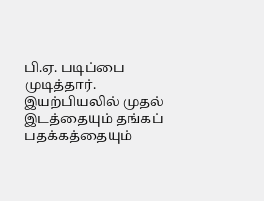பி.ஏ. படிப்பை முடித்தார். இயற்பியலில் முதல் இடத்தையும் தங்கப் பதக்கத்தையும்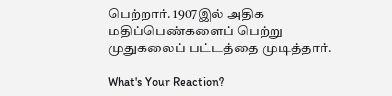பெற்றார். 1907இல் அதிக மதிப்பெண்களைப் பெற்று முதுகலைப் பட்டத்தை முடித்தார்.

What's Your Reaction?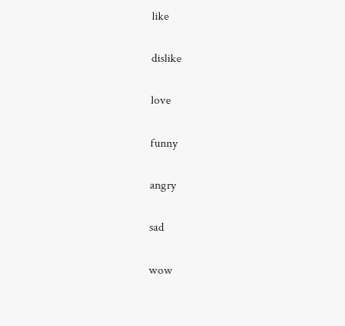like

dislike

love

funny

angry

sad

wow